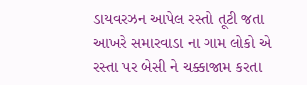ડાયવરઝન આપેલ રસ્તો તૂટી જતા આખરે સમારવાડા ના ગામ લોકો એ રસ્તા પર બેસી ને ચક્કાજામ કરતા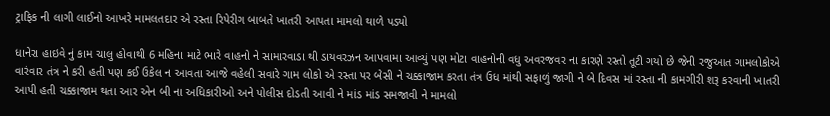ટ્રાફિક ની લાગી લાઈનો આખરે મામલતદાર એ રસ્તા રિપેરીગ બાબતે ખાતરી આપતા મામલો થાળે પડ્યો

ધાનેરા હાઇવે નું કામ ચાલુ હોવાથી 6 મહિના માટે ભારે વાહનો ને સામારવાડા થી ડાયવરઝન આપવામા આવ્યું પણ મોટા વાહનોની વધુ અવરજવર ના કારણે રસ્તો તૂટી ગયો છે જેની રજુઆત ગામલોકોએ વારંવાર તંત્ર ને કરી હતી પણ કઈ ઉકેલ ન આવતા આજે વહેલી સવારે ગામ લોકો એ રસ્તા પર બેસી ને ચક્કાજામ કરતા તંત્ર ઉધ માંથી સફાળું જાગી ને બે દિવસ માં રસ્તા ની કામગીરી શરૂ કરવાની ખાતરી આપી હતી ચક્કાજામ થતા આર એન બી ના અધિકારીઓ અને પોલીસ દોડતી આવી ને માંડ માંડ સમજાવી ને મામલો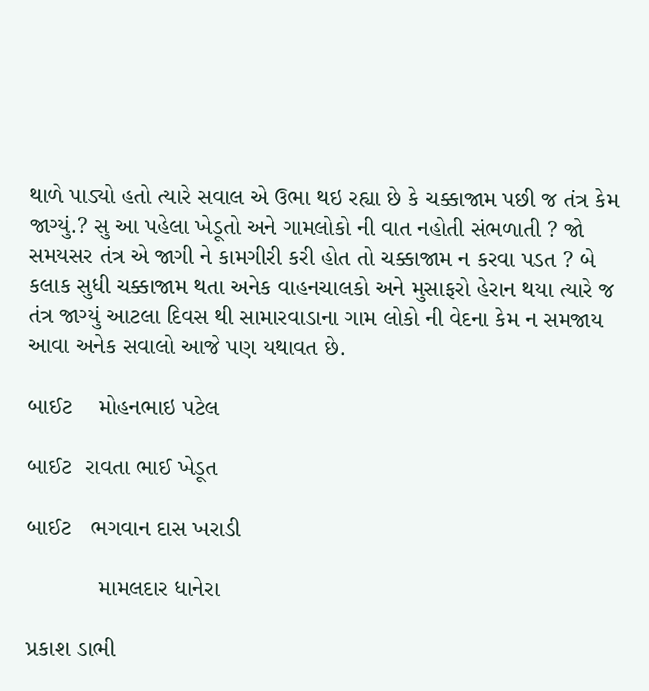થાળે પાડ્યો હતો ત્યારે સવાલ એ ઉભા થઇ રહ્યા છે કે ચક્કાજામ પછી જ તંત્ર કેમ જાગ્યું.? સુ આ પહેલા ખેડૂતો અને ગામલોકો ની વાત નહોતી સંભળાતી ? જો સમયસર તંત્ર એ જાગી ને કામગીરી કરી હોત તો ચક્કાજામ ન કરવા પડત ? બે કલાક સુધી ચક્કાજામ થતા અનેક વાહનચાલકો અને મુસાફરો હેરાન થયા ત્યારે જ તંત્ર જાગ્યું આટલા દિવસ થી સામારવાડાના ગામ લોકો ની વેદના કેમ ન સમજાય આવા અનેક સવાલો આજે પણ યથાવત છે.

બાઈટ    મોહનભાઇ પટેલ

બાઈટ  રાવતા ભાઈ ખેડૂત

બાઈટ   ભગવાન દાસ ખરાડી

           મામલદાર ધાનેરા

પ્રકાશ ડાભી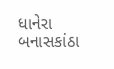ધાનેરા બનાસકાંઠા